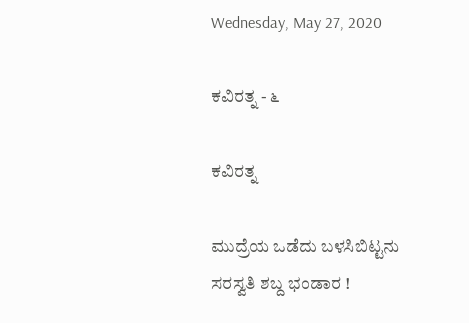Wednesday, May 27, 2020

ಕವಿರತ್ನ - ೬

ಕವಿರತ್ನ

ಮುದ್ರೆಯ ಒಡೆದು ಬಳಸಿಬಿಟ್ಟನು
ಸರಸ್ವತಿ ಶಬ್ದ ಭಂಡಾರ !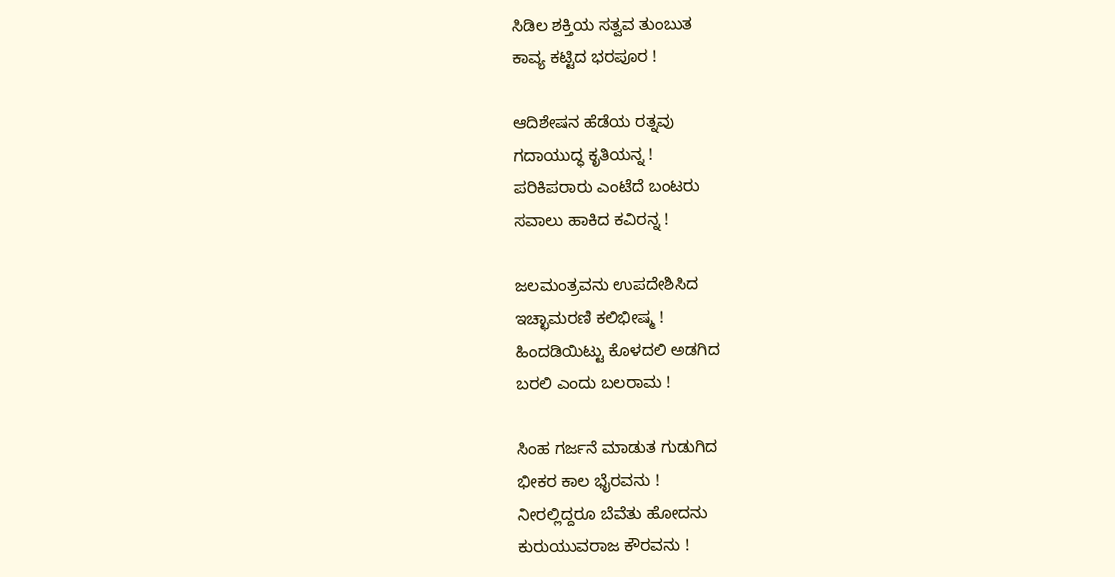ಸಿಡಿಲ ಶಕ್ತಿಯ ಸತ್ವವ ತುಂಬುತ
ಕಾವ್ಯ ಕಟ್ಟಿದ ಭರಪೂರ !

ಆದಿಶೇಷನ ಹೆಡೆಯ ರತ್ನವು
ಗದಾಯುದ್ಧ ಕೃತಿಯನ್ನ !
ಪರಿಕಿಪರಾರು ಎಂಟೆದೆ ಬಂಟರು
ಸವಾಲು ಹಾಕಿದ ಕವಿರನ್ನ !

ಜಲಮಂತ್ರವನು ಉಪದೇಶಿಸಿದ
ಇಚ್ಛಾಮರಣಿ ಕಲಿಭೀಷ್ಮ !
ಹಿಂದಡಿಯಿಟ್ಟು ಕೊಳದಲಿ ಅಡಗಿದ
ಬರಲಿ ಎಂದು ಬಲರಾಮ !

ಸಿಂಹ ಗರ್ಜನೆ ಮಾಡುತ ಗುಡುಗಿದ
ಭೀಕರ ಕಾಲ ಭೈರವನು !
ನೀರಲ್ಲಿದ್ದರೂ ಬೆವೆತು ಹೋದನು
ಕುರುಯುವರಾಜ ಕೌರವನು !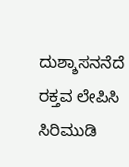ದುಶ್ಶಾಸನನೆದೆ ರಕ್ತವ ಲೇಪಿಸಿ
ಸಿರಿಮುಡಿ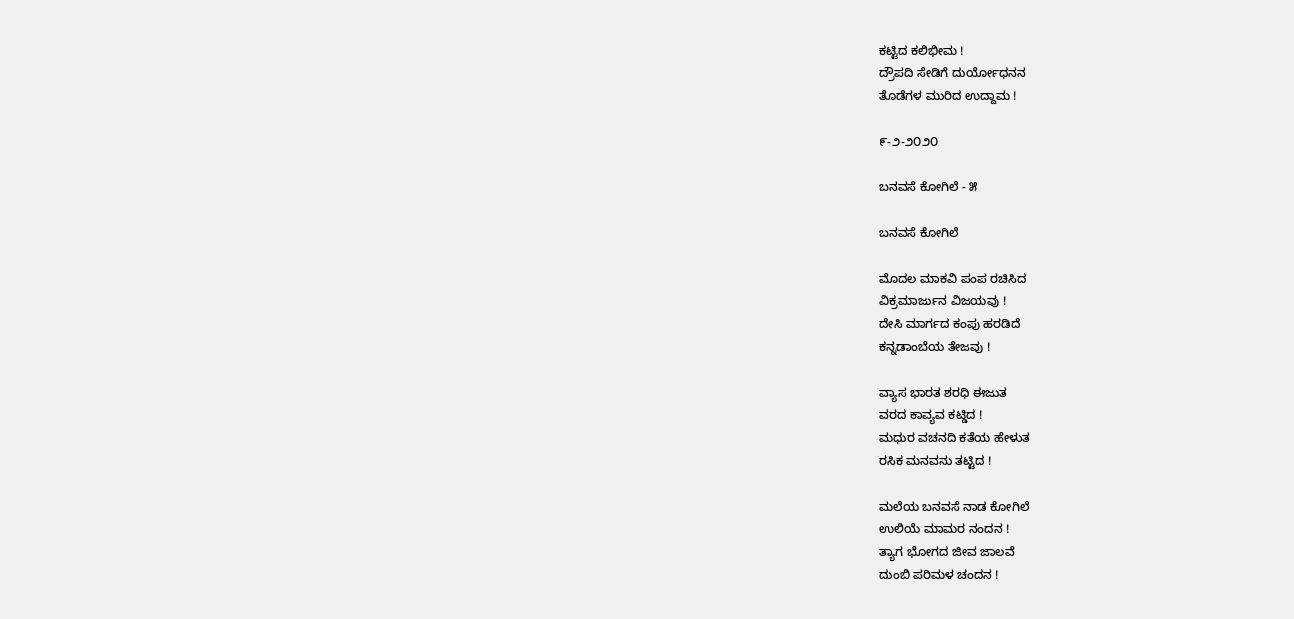ಕಟ್ಟಿದ ಕಲಿಭೀಮ !
ದ್ರೌಪದಿ ಸೇಡಿಗೆ ದುರ್ಯೋಧನನ
ತೊಡೆಗಳ ಮುರಿದ ಉದ್ದಾಮ !

೯-೨-೨೦೨೦

ಬನವಸೆ ಕೋಗಿಲೆ - ೫

ಬನವಸೆ ಕೋಗಿಲೆ

ಮೊದಲ ಮಾಕವಿ ಪಂಪ ರಚಿಸಿದ
ವಿಕ್ರಮಾರ್ಜುನ ವಿಜಯವು !
ದೇಸಿ ಮಾರ್ಗದ ಕಂಪು ಹರಡಿದೆ
ಕನ್ನಡಾಂಬೆಯ ತೇಜವು !

ವ್ಯಾಸ ಭಾರತ ಶರಧಿ ಈಜುತ
ವರದ ಕಾವ್ಯವ ಕಟ್ಡಿದ !
ಮಧುರ ವಚನದಿ ಕತೆಯ ಹೇಳುತ
ರಸಿಕ ಮನವನು ತಟ್ಟಿದ !

ಮಲೆಯ ಬನವಸೆ ನಾಡ ಕೋಗಿಲೆ
ಉಲಿಯೆ ಮಾಮರ ನಂದನ !
ತ್ಯಾಗ ಭೋಗದ ಜೀವ ಜಾಲವೆ
ದುಂಬಿ ಪರಿಮಳ ಚಂದನ !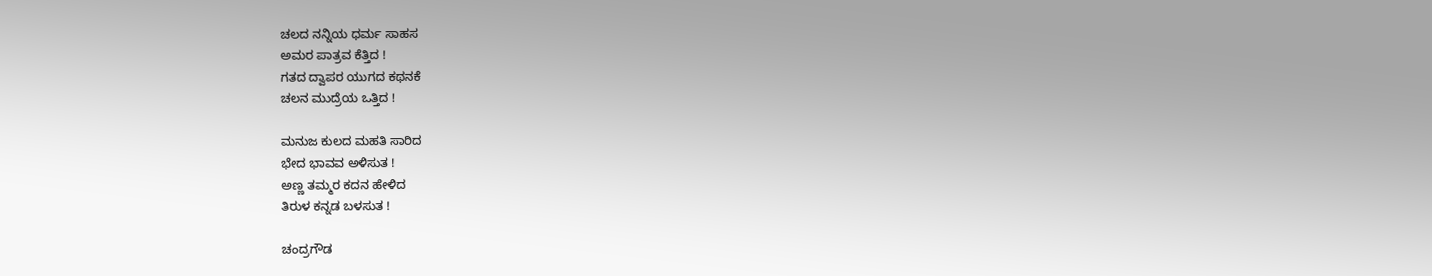ಚಲದ ನನ್ನಿಯ ಧರ್ಮ ಸಾಹಸ
ಅಮರ ಪಾತ್ರವ ಕೆತ್ತಿದ !
ಗತದ ದ್ವಾಪರ ಯುಗದ ಕಥನಕೆ
ಚಲನ ಮುದ್ರೆಯ ಒತ್ತಿದ !

ಮನುಜ ಕುಲದ ಮಹತಿ ಸಾರಿದ
ಭೇದ ಭಾವವ ಅಳಿಸುತ !
ಅಣ್ಣ ತಮ್ಮರ ಕದನ ಹೇಳಿದ
ತಿರುಳ ಕನ್ನಡ ಬಳಸುತ !

ಚಂದ್ರಗೌಡ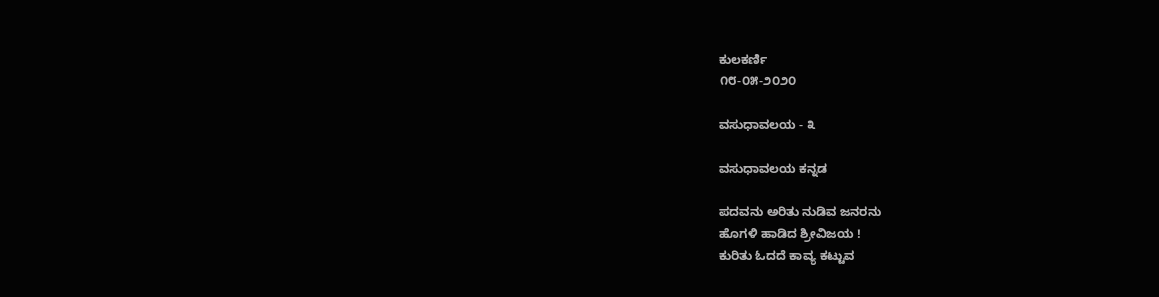ಕುಲಕರ್ಣಿ
೧೮-೦೫-೨೦೨೦

ವಸುಧಾವಲಯ - ೩

ವಸುಧಾವಲಯ ಕನ್ನಡ

ಪದವನು ಅರಿತು ನುಡಿವ ಜನರನು
ಹೊಗಳಿ ಹಾಡಿದ ಶ್ರೀವಿಜಯ !
ಕುರಿತು ಓದದೆ ಕಾವ್ಯ ಕಟ್ಟುವ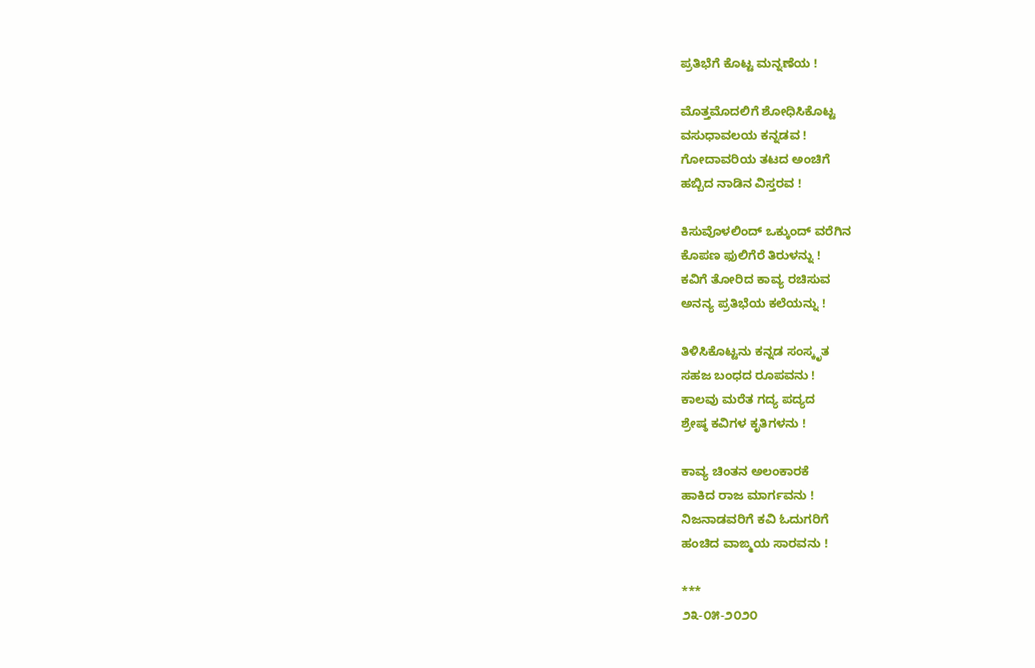ಪ್ರತಿಭೆಗೆ ಕೊಟ್ಟ ಮನ್ನಣೆಯ !

ಮೊತ್ತಮೊದಲಿಗೆ ಶೋಧಿಸಿಕೊಟ್ಟ
ವಸುಧಾವಲಯ ಕನ್ನಡವ !
ಗೋದಾವರಿಯ ತಟದ ಅಂಚಿಗೆ
ಹಬ್ಬಿದ ನಾಡಿನ ವಿಸ್ತರವ !

ಕಿಸುವೊಳಲಿಂದ್ ಒಕ್ಕುಂದ್ ವರೆಗಿನ
ಕೊಪಣ ಫುಲಿಗೆರೆ ತಿರುಳನ್ನು !
ಕವಿಗೆ ತೋರಿದ ಕಾವ್ಯ ರಚಿಸುವ
ಅನನ್ಯ ಪ್ರತಿಭೆಯ ಕಲೆಯನ್ನು !

ತಿಳಿಸಿಕೊಟ್ಟನು ಕನ್ನಡ ಸಂಸ್ಕೃತ
ಸಹಜ ಬಂಧದ ರೂಪವನು !
ಕಾಲವು ಮರೆತ ಗದ್ಯ ಪದ್ಯದ
ಶ್ರೇಷ್ಠ ಕವಿಗಳ ಕೃತಿಗಳನು !

ಕಾವ್ಯ ಚಿಂತನ ಅಲಂಕಾರಕೆ
ಹಾಕಿದ ರಾಜ ಮಾರ್ಗವನು !
ನಿಜನಾಡವರಿಗೆ ಕವಿ ಓದುಗರಿಗೆ
ಹಂಚಿದ ವಾಙ್ಮಯ ಸಾರವನು !

***
೨೩-೦೫-೨೦೨೦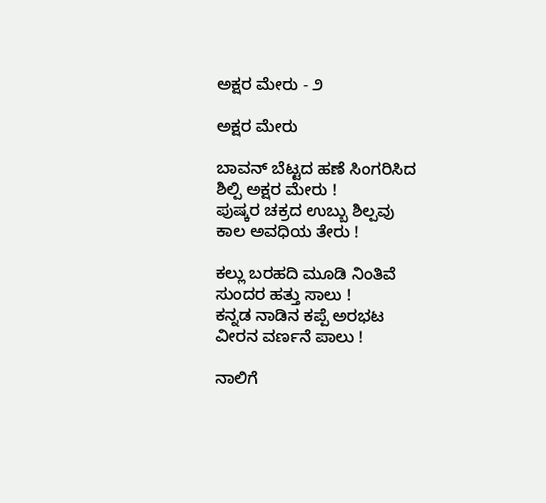ಅಕ್ಷರ ಮೇರು - ೨

ಅಕ್ಷರ ಮೇರು

ಬಾವನ್ ಬೆಟ್ಟದ ಹಣೆ ಸಿಂಗರಿಸಿದ
ಶಿಲ್ಪಿ ಅಕ್ಷರ ಮೇರು !
ಪುಷ್ಕರ ಚಕ್ರದ ಉಬ್ಬು ಶಿಲ್ಪವು
ಕಾಲ ಅವಧಿಯ ತೇರು !

ಕಲ್ಲು ಬರಹದಿ ಮೂಡಿ ನಿಂತಿವೆ
ಸುಂದರ ಹತ್ತು ಸಾಲು !
ಕನ್ನಡ ನಾಡಿನ ಕಪ್ಪೆ ಅರಭಟ
ವೀರನ ವರ್ಣನೆ ಪಾಲು !

ನಾಲಿಗೆ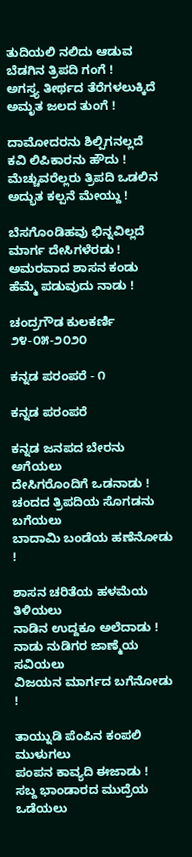ತುದಿಯಲಿ ನಲಿದು ಆಡುವ
ಬೆಡಗಿನ ತ್ರಿಪದಿ ಗಂಗೆ !
ಅಗಸ್ತ್ಯ ತೀರ್ಥದ ತೆರೆಗಳಲುಕ್ಕಿದೆ
ಅಮೃತ ಜಲದ ತುಂಗೆ !

ದಾಮೋದರನು ಶಿಲ್ಪಿಗನಲ್ಲದೆ
ಕವಿ ಲಿಪಿಕಾರನು ಹೌದು !
ಮೆಚ್ಚುವರೆಲ್ಲರು ತ್ರಿಪದಿ ಒಡಲಿನ
ಅದ್ಭುತ ಕಲ್ಪನೆ ಮೇಯ್ದು !

ಬೆಸಗೊಂಡಿಹವು ಭಿನ್ನವಿಲ್ಲದೆ
ಮಾರ್ಗ ದೇಸಿಗಳೆರಡು !
ಅಮರವಾದ ಶಾಸನ ಕಂಡು
ಹೆಮ್ಮೆ ಪಡುವುದು ನಾಡು !

ಚಂದ್ರಗೌಡ ಕುಲಕರ್ಣಿ
೨೪-೦೫-೨೦೨೦

ಕನ್ನಡ ಪರಂಪರೆ - ೧

ಕನ್ನಡ ಪರಂಪರೆ

ಕನ್ನಡ ಜನಪದ ಬೇರನು ಅಗೆಯಲು
ದೇಸಿಗರೊಂದಿಗೆ ಒಡನಾಡು !
ಚಂದದ ತ್ರಿಪದಿಯ ಸೊಗಡನು ಬಗೆಯಲು
ಬಾದಾಮಿ ಬಂಡೆಯ ಹಣೆನೋಡು !

ಶಾಸನ ಚರಿತೆಯ ಹಳಮೆಯ ತಿಳಿಯಲು
ನಾಡಿನ ಉದ್ದಕೂ ಅಲೆದಾಡು !
ನಾಡು ನುಡಿಗರ ಜಾಣ್ಮೆಯ ಸವಿಯಲು
ವಿಜಯನ ಮಾರ್ಗದ ಬಗೆನೋಡು !

ತಾಯ್ನುಡಿ ಪೆಂಪಿನ ಕಂಪಲಿ ಮುಳುಗಲು
ಪಂಪನ ಕಾವ್ಯದಿ ಈಜಾಡು !
ಸಬ್ದ ಭಾಂಡಾರದ ಮುದ್ರೆಯ ಒಡೆಯಲು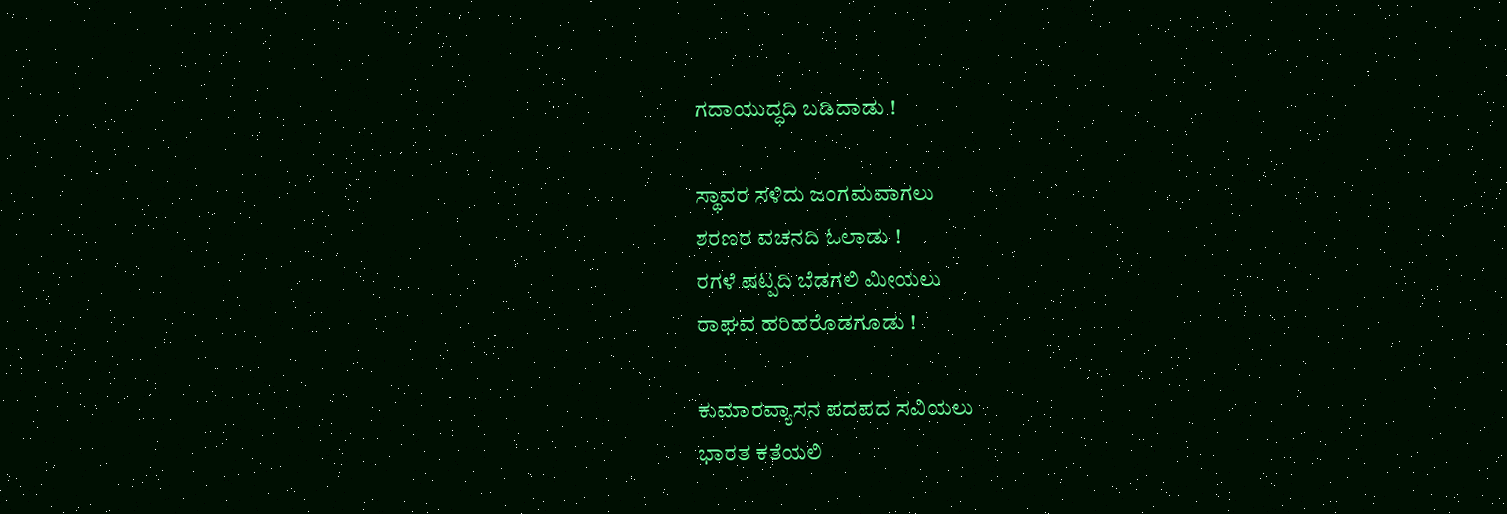ಗದಾಯುದ್ಧದಿ ಬಡಿದಾಡು !

ಸ್ಥಾವರ ಸಳಿದು ಜಂಗಮವಾಗಲು
ಶರಣರ ವಚನದಿ ಓಲಾಡು !
ರಗಳೆ ಷಟ್ಪದಿ ಬೆಡಗಲಿ ಮೀಯಲು
ರಾಘವ ಹರಿಹರೊಡಗೂಡು !

ಕುಮಾರವ್ಯಾಸನ ಪದಪದ ಸವಿಯಲು
ಭಾರತ ಕತೆಯಲಿ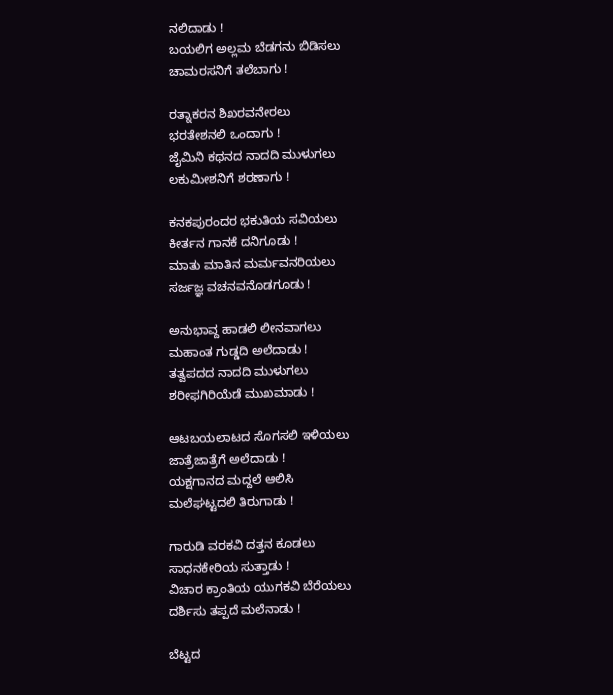ನಲಿದಾಡು !
ಬಯಲಿಗ ಅಲ್ಲಮ ಬೆಡಗನು ಬಿಡಿಸಲು
ಚಾಮರಸನಿಗೆ ತಲೆಬಾಗು !

ರತ್ನಾಕರನ ಶಿಖರವನೇರಲು
ಭರತೇಶನಲಿ ಒಂದಾಗು !
ಜೈಮಿನಿ ಕಥನದ ನಾದದಿ ಮುಳುಗಲು
ಲಕುಮೀಶನಿಗೆ ಶರಣಾಗು !

ಕನಕಪುರಂದರ ಭಕುತಿಯ ಸವಿಯಲು
ಕೀರ್ತನ ಗಾನಕೆ ದನಿಗೂಡು !
ಮಾತು ಮಾತಿನ ಮರ್ಮವನರಿಯಲು
ಸರ್ಜಜ್ಞ ವಚನವನೊಡಗೂಡು !

ಅನುಭಾವ್ದ ಹಾಡಲಿ ಲೀನವಾಗಲು
ಮಹಾಂತ ಗುಡ್ಡದಿ ಅಲೆದಾಡು !
ತತ್ವಪದದ ನಾದದಿ ಮುಳುಗಲು
ಶರೀಫಗಿರಿಯೆಡೆ ಮುಖಮಾಡು !

ಆಟಬಯಲಾಟದ ಸೊಗಸಲಿ ಇಳಿಯಲು
ಜಾತ್ರೆಜಾತ್ರೆಗೆ ಅಲೆದಾಡು !
ಯಕ್ಷಗಾನದ ಮದ್ದಲೆ ಆಲಿಸಿ
ಮಲೆಘಟ್ಟದಲಿ ತಿರುಗಾಡು !

ಗಾರುಡಿ ವರಕವಿ ದತ್ತನ ಕೂಡಲು
ಸಾಧನಕೇರಿಯ ಸುತ್ತಾಡು !
ವಿಚಾರ ಕ್ರಾಂತಿಯ ಯುಗಕವಿ ಬೆರೆಯಲು
ದರ್ಶಿಸು ತಪ್ಪದೆ ಮಲೆನಾಡು !

ಬೆಟ್ಟದ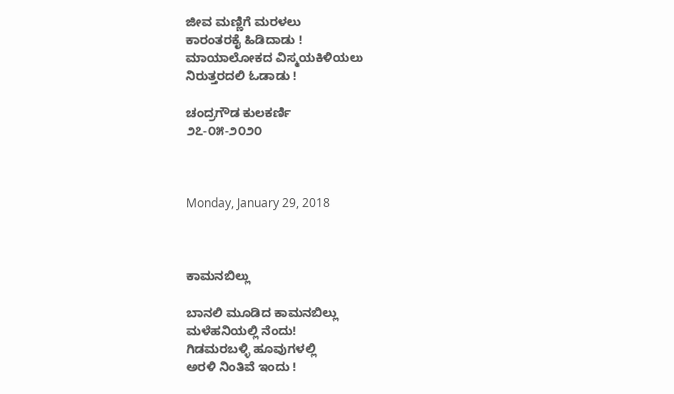ಜೀವ ಮಣ್ಣಿಗೆ ಮರಳಲು
ಕಾರಂತರಕೈ ಹಿಡಿದಾಡು !
ಮಾಯಾಲೋಕದ ವಿಸ್ಮಯಕಿಳಿಯಲು
ನಿರುತ್ತರದಲಿ ಓಡಾಡು !

ಚಂದ್ರಗೌಡ ಕುಲಕರ್ಣಿ
೨೭-೦೫-೨೦೨೦



Monday, January 29, 2018



ಕಾಮನಬಿಲ್ಲು

ಬಾನಲಿ ಮೂಡಿದ ಕಾಮನಬಿಲ್ಲು
ಮಳೆಹನಿಯಲ್ಲಿ ನೆಂದು!
ಗಿಡಮರಬಳ್ಳಿ ಹೂವುಗಳಲ್ಲಿ
ಅರಳಿ ನಿಂತಿವೆ ಇಂದು !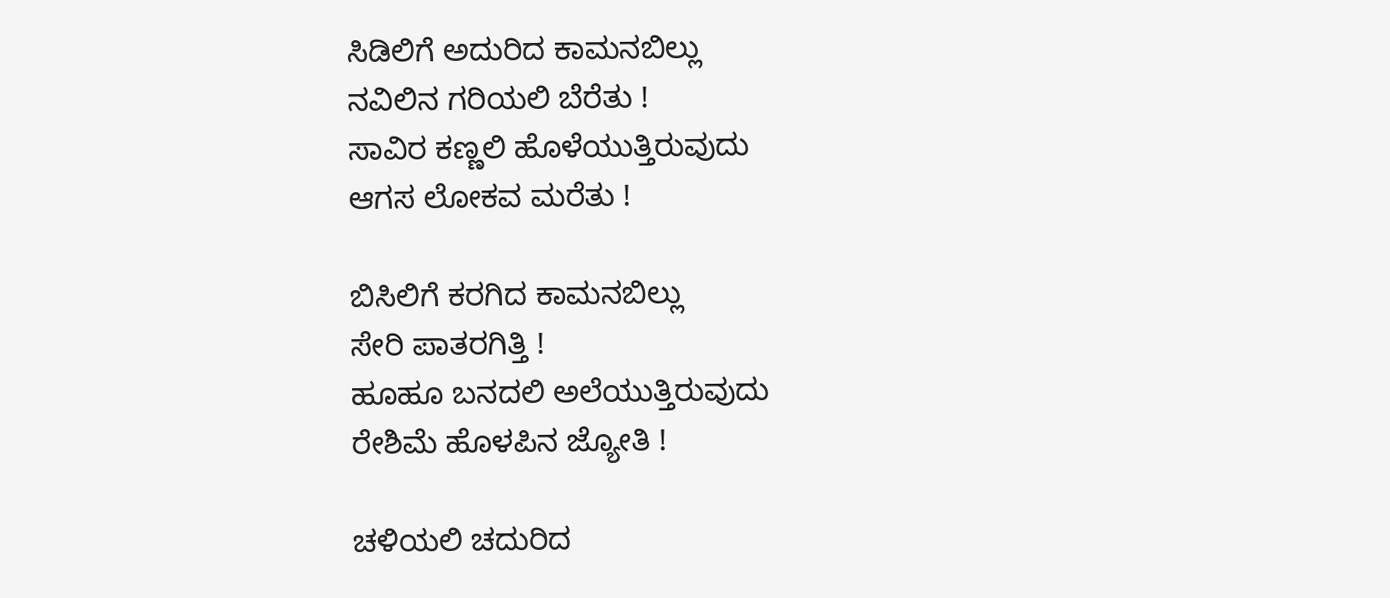ಸಿಡಿಲಿಗೆ ಅದುರಿದ ಕಾಮನಬಿಲ್ಲು
ನವಿಲಿನ ಗರಿಯಲಿ ಬೆರೆತು !
ಸಾವಿರ ಕಣ್ಣಲಿ ಹೊಳೆಯುತ್ತಿರುವುದು
ಆಗಸ ಲೋಕವ ಮರೆತು !

ಬಿಸಿಲಿಗೆ ಕರಗಿದ ಕಾಮನಬಿಲ್ಲು
ಸೇರಿ ಪಾತರಗಿತ್ತಿ !
ಹೂಹೂ ಬನದಲಿ ಅಲೆಯುತ್ತಿರುವುದು
ರೇಶಿಮೆ ಹೊಳಪಿನ ಜ್ಯೋತಿ !

ಚಳಿಯಲಿ ಚದುರಿದ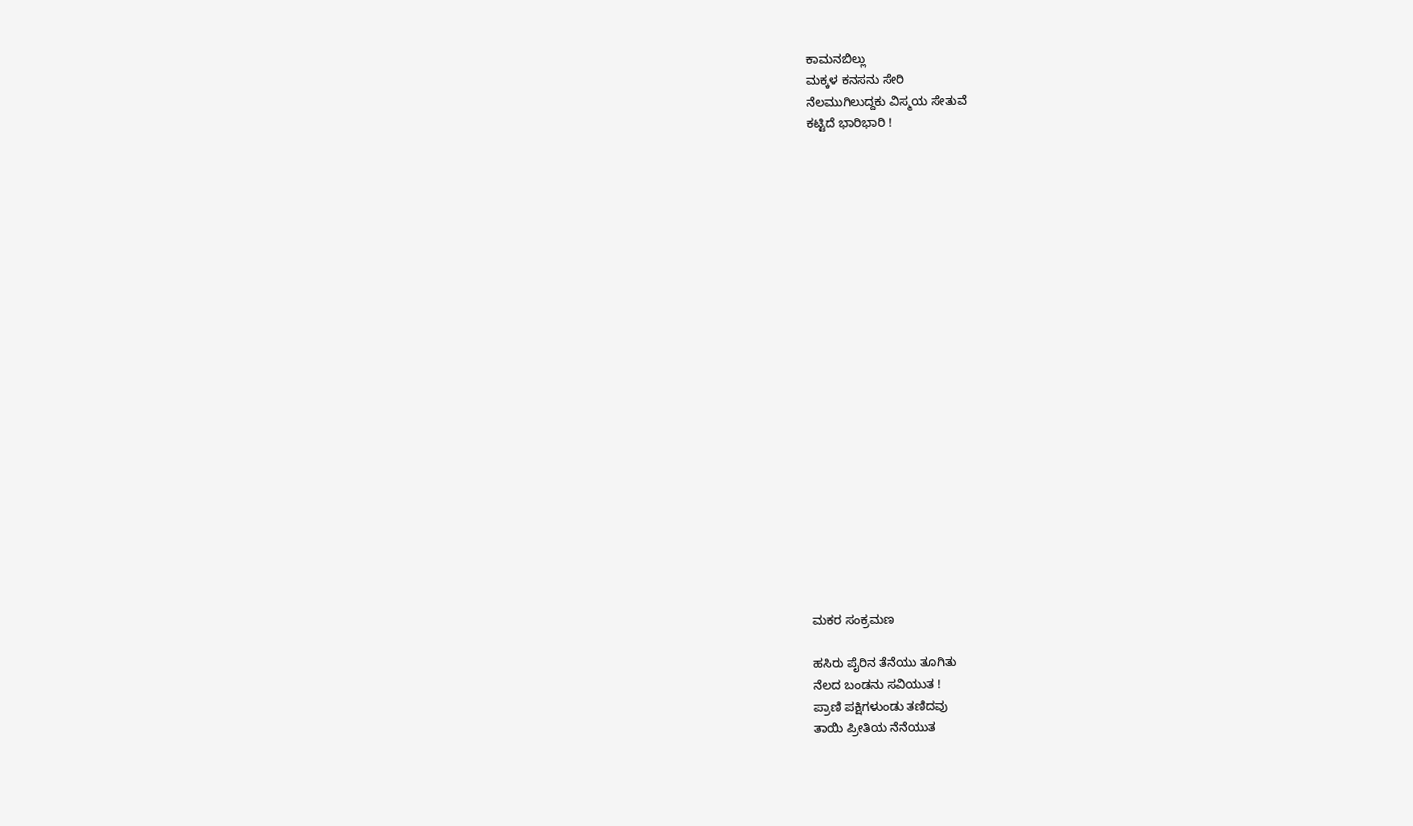ಕಾಮನಬಿಲ್ಲು
ಮಕ್ಕಳ ಕನಸನು ಸೇರಿ
ನೆಲಮುಗಿಲುದ್ದಕು ವಿಸ್ಮಯ ಸೇತುವೆ
ಕಟ್ಟಿದೆ ಭಾರಿಭಾರಿ !






















ಮಕರ ಸಂಕ್ರಮಣ

ಹಸಿರು ಪೈರಿನ ತೆನೆಯು ತೂಗಿತು
ನೆಲದ ಬಂಡನು ಸವಿಯುತ !
ಪ್ರಾಣಿ ಪಕ್ಷಿಗಳುಂಡು ತಣಿದವು
ತಾಯಿ ಪ್ರೀತಿಯ ನೆನೆಯುತ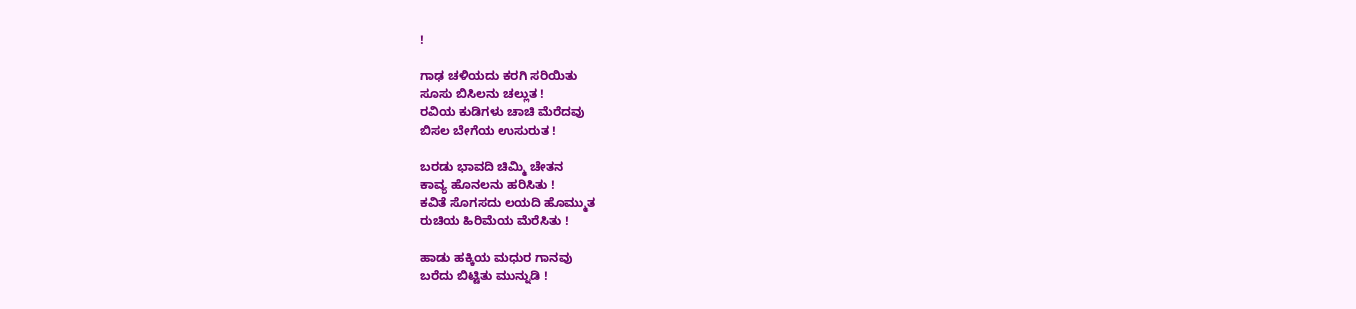!

ಗಾಢ ಚಳಿಯದು ಕರಗಿ ಸರಿಯಿತು
ಸೂಸು ಬಿಸಿಲನು ಚಲ್ಲುತ !
ರವಿಯ ಕುಡಿಗಳು ಚಾಚಿ ಮೆರೆದವು
ಬಿಸಲ ಬೇಗೆಯ ಉಸುರುತ !

ಬರಡು ಭಾವದಿ ಚಿಮ್ಮಿ ಚೇತನ
ಕಾವ್ಯ ಹೊನಲನು ಹರಿಸಿತು !
ಕವಿತೆ ಸೊಗಸದು ಲಯದಿ ಹೊಮ್ಮುತ
ರುಚಿಯ ಹಿರಿಮೆಯ ಮೆರೆಸಿತು !

ಹಾಡು ಹಕ್ಕಿಯ ಮಧುರ ಗಾನವು
ಬರೆದು ಬಿಟ್ಟಿತು ಮುನ್ನುಡಿ !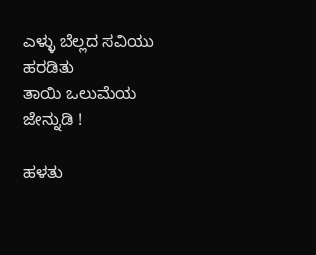ಎಳ್ಳು ಬೆಲ್ಲದ ಸವಿಯು ಹರಡಿತು
ತಾಯಿ ಒಲುಮೆಯ ಜೇನ್ನುಡಿ !

ಹಳತು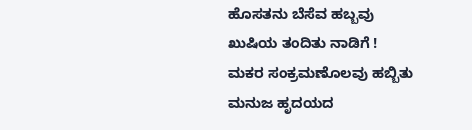ಹೊಸತನು ಬೆಸೆವ ಹಬ್ಬವು
ಖುಷಿಯ ತಂದಿತು ನಾಡಿಗೆ !
ಮಕರ ಸಂಕ್ರಮಣೊಲವು ಹಬ್ಬಿತು
ಮನುಜ ಹೃದಯದ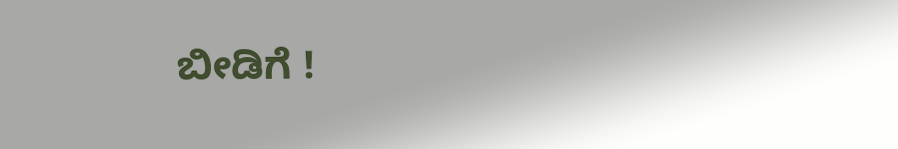ಬೀಡಿಗೆ !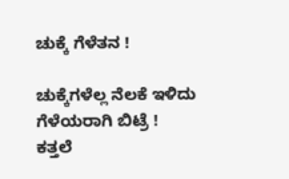ಚುಕ್ಕೆ ಗೆಳೆತನ !

ಚುಕ್ಕೆಗಳೆಲ್ಲ ನೆಲಕೆ ಇಳಿದು
ಗೆಳೆಯರಾಗಿ ಬಿಟ್ರೆ !
ಕತ್ತಲೆ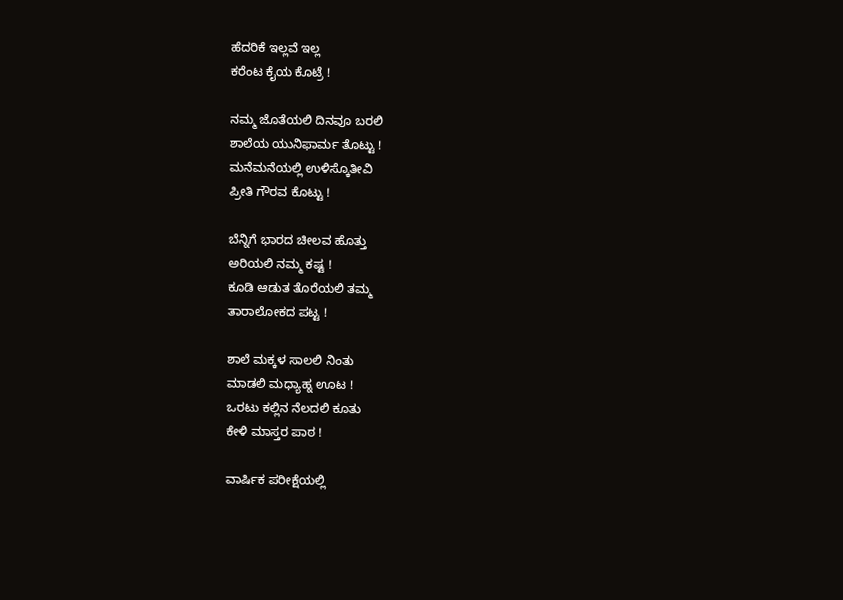ಹೆದರಿಕೆ ಇಲ್ಲವೆ ಇಲ್ಲ
ಕರೆಂಟ ಕೈಯ ಕೊಟ್ರೆ !

ನಮ್ಮ ಜೊತೆಯಲಿ ದಿನವೂ ಬರಲಿ
ಶಾಲೆಯ ಯುನಿಫಾರ್ಮ ತೊಟ್ಟು !
ಮನೆಮನೆಯಲ್ಲಿ ಉಳಿಸ್ಕೊತೀವಿ
ಪ್ರೀತಿ ಗೌರವ ಕೊಟ್ಟು !

ಬೆನ್ನಿಗೆ ಭಾರದ ಚೀಲವ ಹೊತ್ತು
ಅರಿಯಲಿ ನಮ್ಮ ಕಷ್ಟ !
ಕೂಡಿ ಆಡುತ ತೊರೆಯಲಿ ತಮ್ಮ
ತಾರಾಲೋಕದ ಪಟ್ಟ !

ಶಾಲೆ ಮಕ್ಕಳ ಸಾಲಲಿ ನಿಂತು
ಮಾಡಲಿ ಮಧ್ಯಾಹ್ನ ಊಟ !
ಒರಟು ಕಲ್ಲಿನ ನೆಲದಲಿ ಕೂತು
ಕೇಳಿ ಮಾಸ್ತರ ಪಾಠ !

ವಾರ್ಷಿಕ ಪರೀಕ್ಷೆಯಲ್ಲಿ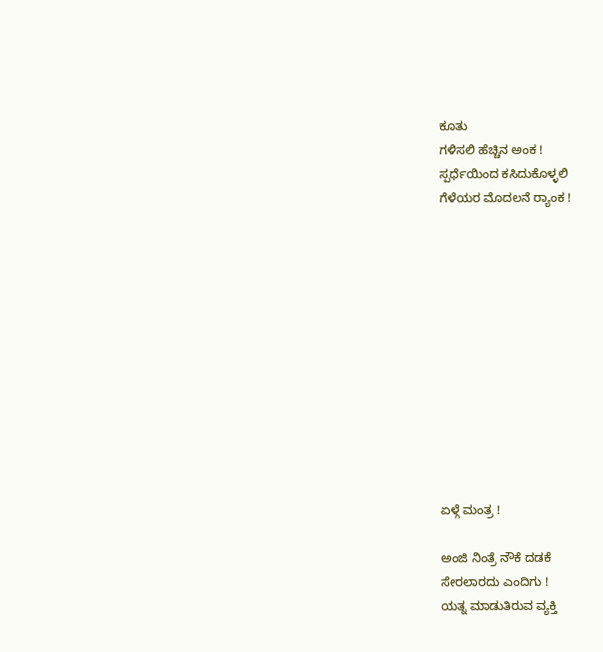ಕೂತು
ಗಳಿಸಲಿ ಹೆಚ್ಚಿನ ಅಂಕ !
ಸ್ಪರ್ಧೆಯಿಂದ ಕಸಿದುಕೊಳ್ಳಲಿ
ಗೆಳೆಯರ ಮೊದಲನೆ ರ್‍ಯಾಂಕ !












ಏಳ್ಗೆ ಮಂತ್ರ !

ಅಂಜಿ ನಿಂತ್ರೆ ನೌಕೆ ದಡಕೆ
ಸೇರಲಾರದು ಎಂದಿಗು !
ಯತ್ನ ಮಾಡುತಿರುವ ವ್ಯಕ್ತಿ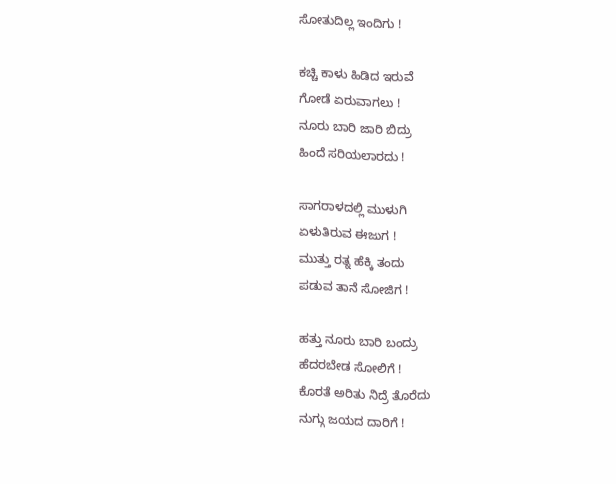ಸೋತುದಿಲ್ಲ ಇಂದಿಗು !

ಕಚ್ಚಿ ಕಾಳು ಹಿಡಿದ ಇರುವೆ
ಗೋಡೆ ಏರುವಾಗಲು !
ನೂರು ಬಾರಿ ಜಾರಿ ಬಿದ್ರು
ಹಿಂದೆ ಸರಿಯಲಾರದು !

ಸಾಗರಾಳದಲ್ಲಿ ಮುಳುಗಿ
ಏಳುತಿರುವ ಈಜುಗ !
ಮುತ್ತು ರತ್ನ ಹೆಕ್ಕಿ ತಂದು
ಪಡುವ ತಾನೆ ಸೋಜಿಗ !

ಹತ್ತು ನೂರು ಬಾರಿ ಬಂದ್ರು
ಹೆದರಬೇಡ ಸೋಲಿಗೆ !
ಕೊರತೆ ಅರಿತು ನಿದ್ರೆ ತೊರೆದು
ನುಗ್ಗು ಜಯದ ದಾರಿಗೆ !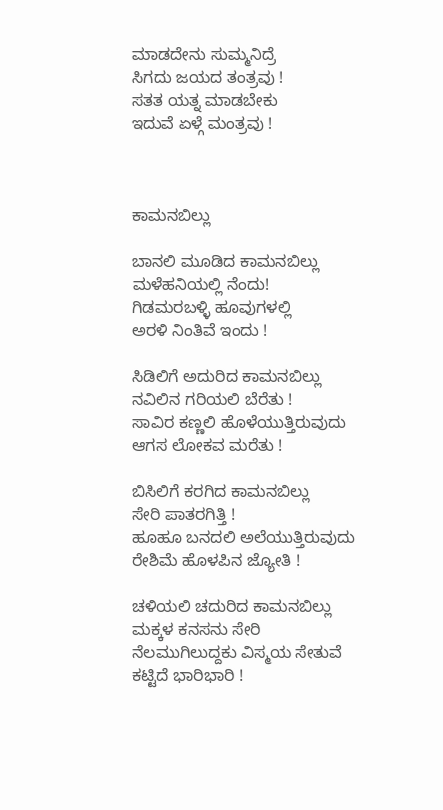ಮಾಡದೇನು ಸುಮ್ಮನಿದ್ರೆ
ಸಿಗದು ಜಯದ ತಂತ್ರವು !
ಸತತ ಯತ್ನ ಮಾಡಬೇಕು
ಇದುವೆ ಏಳ್ಗೆ ಮಂತ್ರವು !



ಕಾಮನಬಿಲ್ಲು

ಬಾನಲಿ ಮೂಡಿದ ಕಾಮನಬಿಲ್ಲು
ಮಳೆಹನಿಯಲ್ಲಿ ನೆಂದು!
ಗಿಡಮರಬಳ್ಳಿ ಹೂವುಗಳಲ್ಲಿ
ಅರಳಿ ನಿಂತಿವೆ ಇಂದು !

ಸಿಡಿಲಿಗೆ ಅದುರಿದ ಕಾಮನಬಿಲ್ಲು
ನವಿಲಿನ ಗರಿಯಲಿ ಬೆರೆತು !
ಸಾವಿರ ಕಣ್ಣಲಿ ಹೊಳೆಯುತ್ತಿರುವುದು
ಆಗಸ ಲೋಕವ ಮರೆತು !

ಬಿಸಿಲಿಗೆ ಕರಗಿದ ಕಾಮನಬಿಲ್ಲು
ಸೇರಿ ಪಾತರಗಿತ್ತಿ !
ಹೂಹೂ ಬನದಲಿ ಅಲೆಯುತ್ತಿರುವುದು
ರೇಶಿಮೆ ಹೊಳಪಿನ ಜ್ಯೋತಿ !

ಚಳಿಯಲಿ ಚದುರಿದ ಕಾಮನಬಿಲ್ಲು
ಮಕ್ಕಳ ಕನಸನು ಸೇರಿ
ನೆಲಮುಗಿಲುದ್ದಕು ವಿಸ್ಮಯ ಸೇತುವೆ
ಕಟ್ಟಿದೆ ಭಾರಿಭಾರಿ !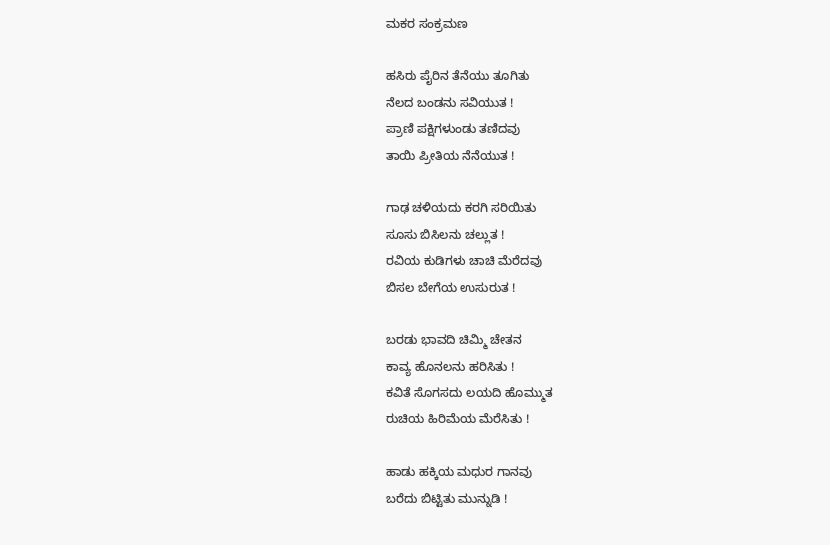ಮಕರ ಸಂಕ್ರಮಣ

ಹಸಿರು ಪೈರಿನ ತೆನೆಯು ತೂಗಿತು
ನೆಲದ ಬಂಡನು ಸವಿಯುತ !
ಪ್ರಾಣಿ ಪಕ್ಷಿಗಳುಂಡು ತಣಿದವು
ತಾಯಿ ಪ್ರೀತಿಯ ನೆನೆಯುತ !

ಗಾಢ ಚಳಿಯದು ಕರಗಿ ಸರಿಯಿತು
ಸೂಸು ಬಿಸಿಲನು ಚಲ್ಲುತ !
ರವಿಯ ಕುಡಿಗಳು ಚಾಚಿ ಮೆರೆದವು
ಬಿಸಲ ಬೇಗೆಯ ಉಸುರುತ !

ಬರಡು ಭಾವದಿ ಚಿಮ್ಮಿ ಚೇತನ
ಕಾವ್ಯ ಹೊನಲನು ಹರಿಸಿತು !
ಕವಿತೆ ಸೊಗಸದು ಲಯದಿ ಹೊಮ್ಮುತ
ರುಚಿಯ ಹಿರಿಮೆಯ ಮೆರೆಸಿತು !

ಹಾಡು ಹಕ್ಕಿಯ ಮಧುರ ಗಾನವು
ಬರೆದು ಬಿಟ್ಟಿತು ಮುನ್ನುಡಿ !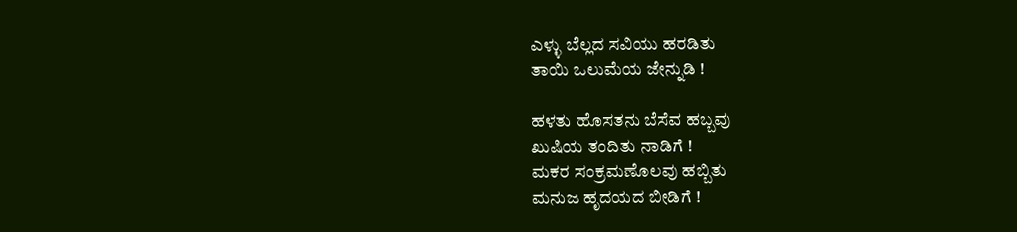ಎಳ್ಳು ಬೆಲ್ಲದ ಸವಿಯು ಹರಡಿತು
ತಾಯಿ ಒಲುಮೆಯ ಜೇನ್ನುಡಿ !

ಹಳತು ಹೊಸತನು ಬೆಸೆವ ಹಬ್ಬವು
ಖುಷಿಯ ತಂದಿತು ನಾಡಿಗೆ !
ಮಕರ ಸಂಕ್ರಮಣೊಲವು ಹಬ್ಬಿತು
ಮನುಜ ಹೃದಯದ ಬೀಡಿಗೆ !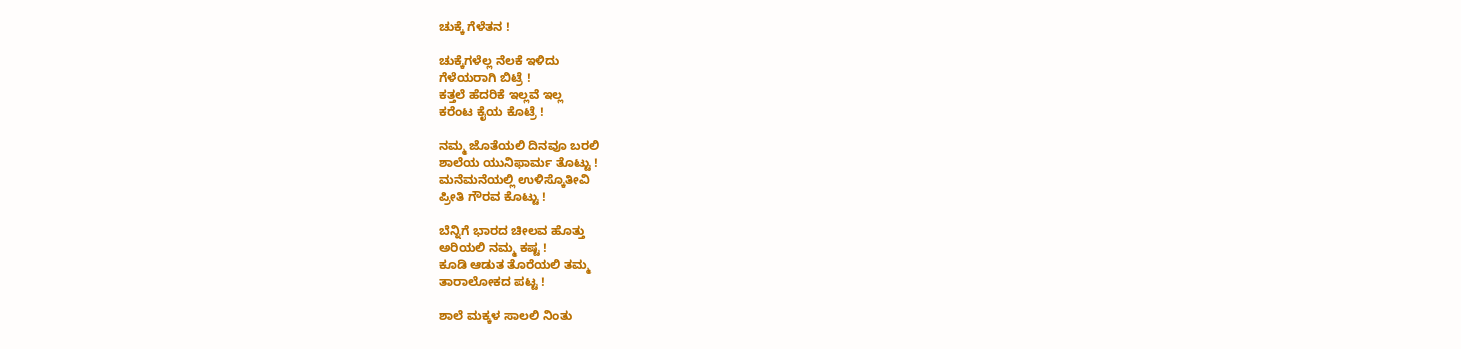ಚುಕ್ಕೆ ಗೆಳೆತನ !

ಚುಕ್ಕೆಗಳೆಲ್ಲ ನೆಲಕೆ ಇಳಿದು
ಗೆಳೆಯರಾಗಿ ಬಿಟ್ರೆ !
ಕತ್ತಲೆ ಹೆದರಿಕೆ ಇಲ್ಲವೆ ಇಲ್ಲ
ಕರೆಂಟ ಕೈಯ ಕೊಟ್ರೆ !

ನಮ್ಮ ಜೊತೆಯಲಿ ದಿನವೂ ಬರಲಿ
ಶಾಲೆಯ ಯುನಿಫಾರ್ಮ ತೊಟ್ಟು !
ಮನೆಮನೆಯಲ್ಲಿ ಉಳಿಸ್ಕೊತೀವಿ
ಪ್ರೀತಿ ಗೌರವ ಕೊಟ್ಟು !

ಬೆನ್ನಿಗೆ ಭಾರದ ಚೀಲವ ಹೊತ್ತು
ಅರಿಯಲಿ ನಮ್ಮ ಕಷ್ಟ !
ಕೂಡಿ ಆಡುತ ತೊರೆಯಲಿ ತಮ್ಮ
ತಾರಾಲೋಕದ ಪಟ್ಟ !

ಶಾಲೆ ಮಕ್ಕಳ ಸಾಲಲಿ ನಿಂತು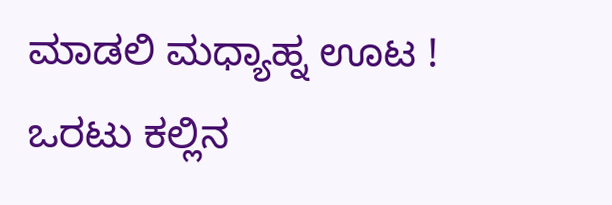ಮಾಡಲಿ ಮಧ್ಯಾಹ್ನ ಊಟ !
ಒರಟು ಕಲ್ಲಿನ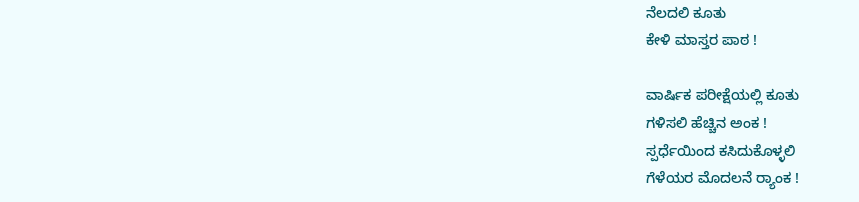ನೆಲದಲಿ ಕೂತು
ಕೇಳಿ ಮಾಸ್ತರ ಪಾಠ !

ವಾರ್ಷಿಕ ಪರೀಕ್ಷೆಯಲ್ಲಿ ಕೂತು
ಗಳಿಸಲಿ ಹೆಚ್ಚಿನ ಅಂಕ !
ಸ್ಪರ್ಧೆಯಿಂದ ಕಸಿದುಕೊಳ್ಳಲಿ
ಗೆಳೆಯರ ಮೊದಲನೆ ರ್‍ಯಾಂಕ !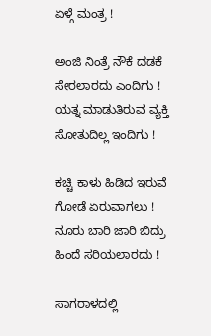ಏಳ್ಗೆ ಮಂತ್ರ !

ಅಂಜಿ ನಿಂತ್ರೆ ನೌಕೆ ದಡಕೆ
ಸೇರಲಾರದು ಎಂದಿಗು !
ಯತ್ನ ಮಾಡುತಿರುವ ವ್ಯಕ್ತಿ
ಸೋತುದಿಲ್ಲ ಇಂದಿಗು !

ಕಚ್ಚಿ ಕಾಳು ಹಿಡಿದ ಇರುವೆ
ಗೋಡೆ ಏರುವಾಗಲು !
ನೂರು ಬಾರಿ ಜಾರಿ ಬಿದ್ರು
ಹಿಂದೆ ಸರಿಯಲಾರದು !

ಸಾಗರಾಳದಲ್ಲಿ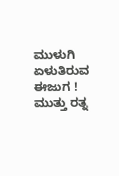ಮುಳುಗಿ
ಏಳುತಿರುವ ಈಜುಗ !
ಮುತ್ತು ರತ್ನ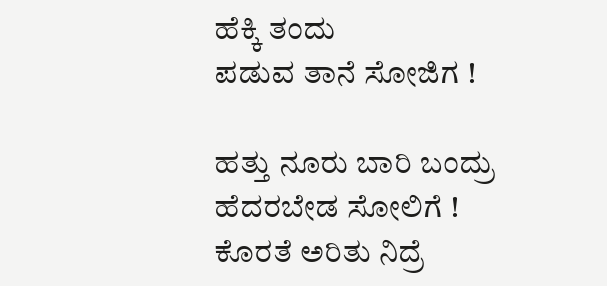ಹೆಕ್ಕಿ ತಂದು
ಪಡುವ ತಾನೆ ಸೋಜಿಗ !

ಹತ್ತು ನೂರು ಬಾರಿ ಬಂದ್ರು
ಹೆದರಬೇಡ ಸೋಲಿಗೆ !
ಕೊರತೆ ಅರಿತು ನಿದ್ರೆ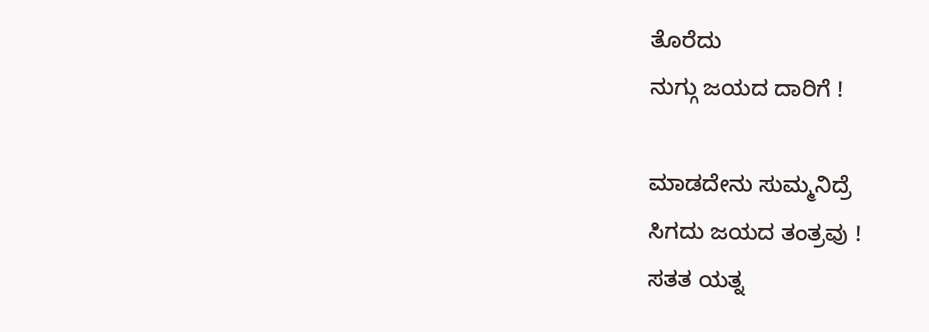ತೊರೆದು
ನುಗ್ಗು ಜಯದ ದಾರಿಗೆ !

ಮಾಡದೇನು ಸುಮ್ಮನಿದ್ರೆ
ಸಿಗದು ಜಯದ ತಂತ್ರವು !
ಸತತ ಯತ್ನ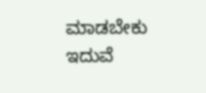ಮಾಡಬೇಕು
ಇದುವೆ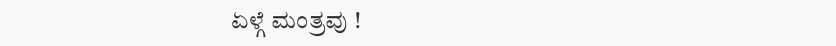ಏಳ್ಗೆ ಮಂತ್ರವು !